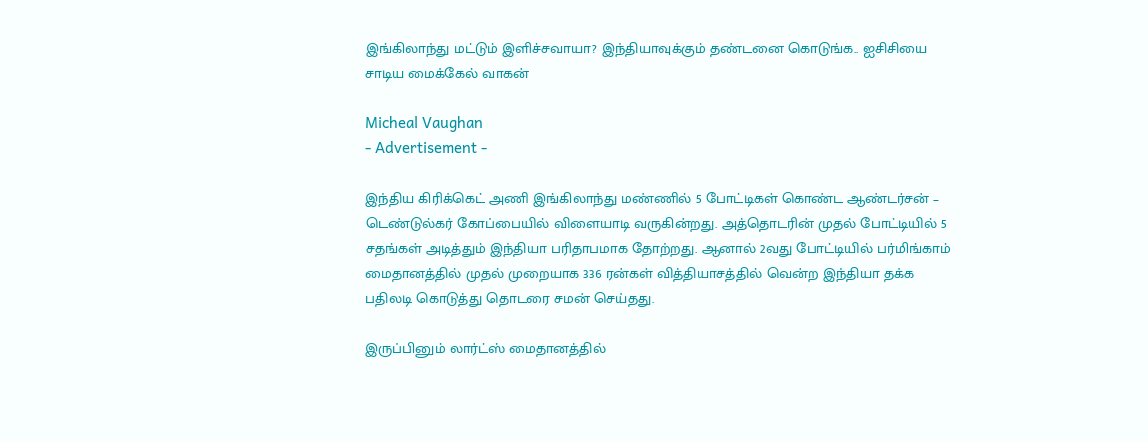இங்கிலாந்து மட்டும் இளிச்சவாயா? இந்தியாவுக்கும் தண்டனை கொடுங்க.. ஐசிசியை சாடிய மைக்கேல் வாகன்

Micheal Vaughan
- Advertisement -

இந்திய கிரிக்கெட் அணி இங்கிலாந்து மண்ணில் 5 போட்டிகள் கொண்ட ஆண்டர்சன் – டெண்டுல்கர் கோப்பையில் விளையாடி வருகின்றது. அத்தொடரின் முதல் போட்டியில் 5 சதங்கள் அடித்தும் இந்தியா பரிதாபமாக தோற்றது. ஆனால் 2வது போட்டியில் பர்மிங்காம் மைதானத்தில் முதல் முறையாக 336 ரன்கள் வித்தியாசத்தில் வென்ற இந்தியா தக்க பதிலடி கொடுத்து தொடரை சமன் செய்தது.

இருப்பினும் லார்ட்ஸ் மைதானத்தில்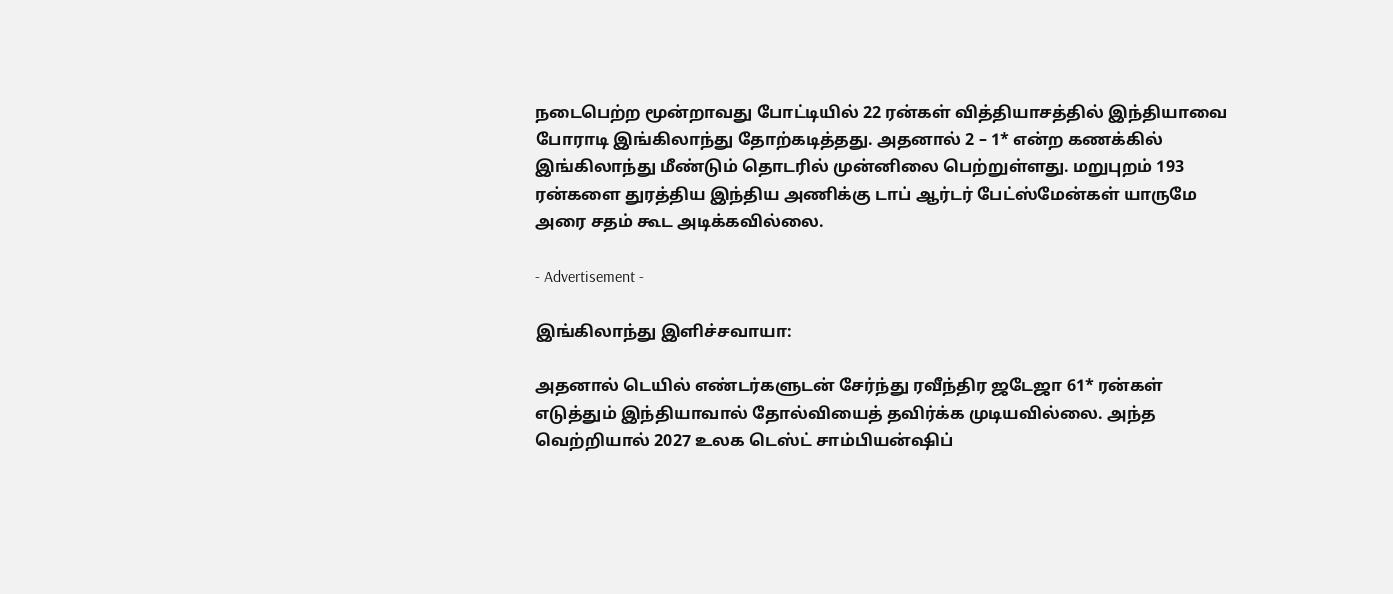நடைபெற்ற மூன்றாவது போட்டியில் 22 ரன்கள் வித்தியாசத்தில் இந்தியாவை போராடி இங்கிலாந்து தோற்கடித்தது. அதனால் 2 – 1* என்ற கணக்கில் இங்கிலாந்து மீண்டும் தொடரில் முன்னிலை பெற்றுள்ளது. மறுபுறம் 193 ரன்களை துரத்திய இந்திய அணிக்கு டாப் ஆர்டர் பேட்ஸ்மேன்கள் யாருமே அரை சதம் கூட அடிக்கவில்லை.

- Advertisement -

இங்கிலாந்து இளிச்சவாயா:

அதனால் டெயில் எண்டர்களுடன் சேர்ந்து ரவீந்திர ஜடேஜா 61* ரன்கள் எடுத்தும் இந்தியாவால் தோல்வியைத் தவிர்க்க முடியவில்லை. அந்த வெற்றியால் 2027 உலக டெஸ்ட் சாம்பியன்ஷிப்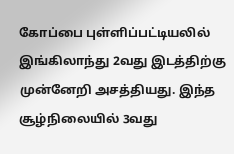கோப்பை புள்ளிப்பட்டியலில் இங்கிலாந்து 2வது இடத்திற்கு முன்னேறி அசத்தியது. இந்த சூழ்நிலையில் 3வது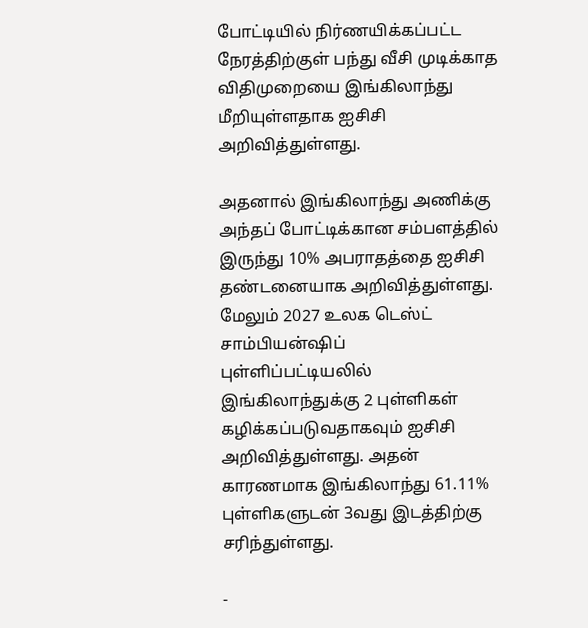போட்டியில் நிர்ணயிக்கப்பட்ட நேரத்திற்குள் பந்து வீசி முடிக்காத விதிமுறையை இங்கிலாந்து மீறியுள்ளதாக ஐசிசி அறிவித்துள்ளது.

அதனால் இங்கிலாந்து அணிக்கு அந்தப் போட்டிக்கான சம்பளத்தில் இருந்து 10% அபராதத்தை ஐசிசி தண்டனையாக அறிவித்துள்ளது. மேலும் 2027 உலக டெஸ்ட் சாம்பியன்ஷிப் புள்ளிப்பட்டியலில் இங்கிலாந்துக்கு 2 புள்ளிகள் கழிக்கப்படுவதாகவும் ஐசிசி அறிவித்துள்ளது. அதன் காரணமாக இங்கிலாந்து 61.11% புள்ளிகளுடன் 3வது இடத்திற்கு சரிந்துள்ளது.

-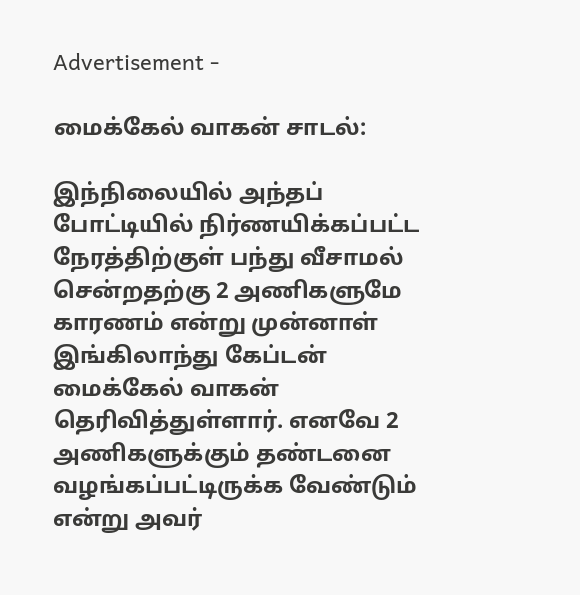Advertisement -

மைக்கேல் வாகன் சாடல்:

இந்நிலையில் அந்தப் போட்டியில் நிர்ணயிக்கப்பட்ட நேரத்திற்குள் பந்து வீசாமல் சென்றதற்கு 2 அணிகளுமே காரணம் என்று முன்னாள் இங்கிலாந்து கேப்டன் மைக்கேல் வாகன் தெரிவித்துள்ளார். எனவே 2 அணிகளுக்கும் தண்டனை வழங்கப்பட்டிருக்க வேண்டும் என்று அவர்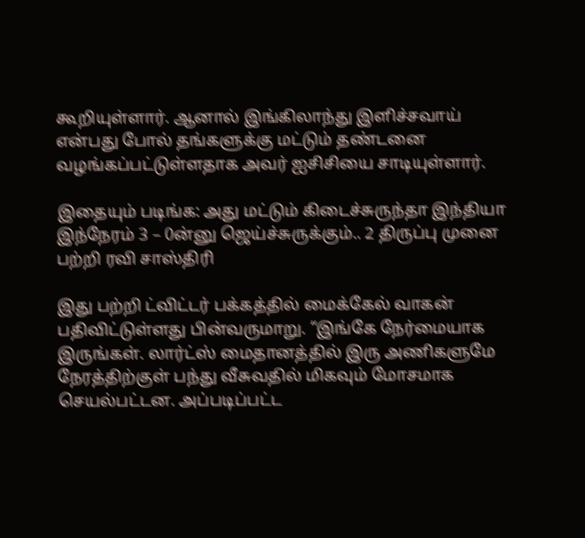கூறியுள்ளார். ஆனால் இங்கிலாந்து இளிச்சவாய் என்பது போல் தங்களுக்கு மட்டும் தண்டனை வழங்கப்பட்டுள்ளதாக அவர் ஐசிசியை சாடியுள்ளார்.

இதையும் படிங்க: அது மட்டும் கிடைச்சுருந்தா இந்தியா இந்நேரம் 3 – 0ன்னு ஜெய்ச்சுருக்கும்.. 2 திருப்பு முனை பற்றி ரவி சாஸ்திரி

இது பற்றி ட்விட்டர் பக்கத்தில் மைக்கேல் வாகன் பதிவிட்டுள்ளது பின்வருமாறு. “இங்கே நேர்மையாக இருங்கள். லார்ட்ஸ் மைதானத்தில் இரு அணிகளுமே நேரத்திற்குள் பந்து வீசுவதில் மிகவும் மோசமாக செயல்பட்டன. அப்படிப்பட்ட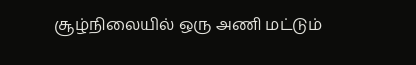சூழ்நிலையில் ஒரு அணி மட்டும்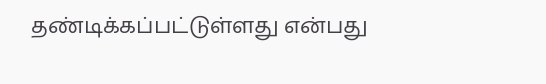தண்டிக்கப்பட்டுள்ளது என்பது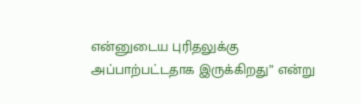என்னுடைய புரிதலுக்கு அப்பாற்பட்டதாக இருக்கிறது” என்று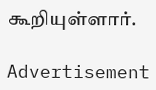கூறியுள்ளார்.

Advertisement